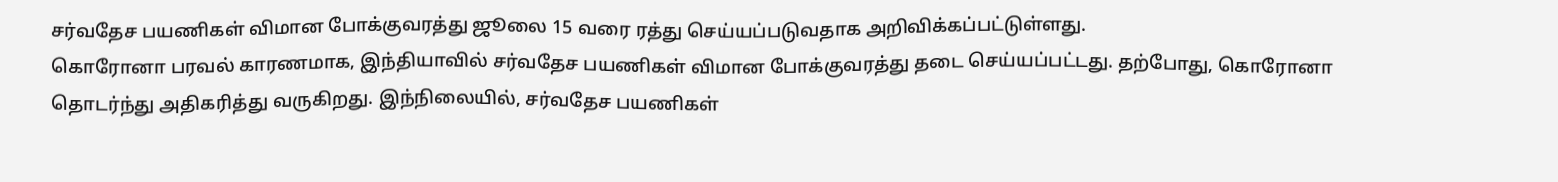சர்வதேச பயணிகள் விமான போக்குவரத்து ஜூலை 15 வரை ரத்து செய்யப்படுவதாக அறிவிக்கப்பட்டுள்ளது.
கொரோனா பரவல் காரணமாக, இந்தியாவில் சர்வதேச பயணிகள் விமான போக்குவரத்து தடை செய்யப்பட்டது. தற்போது, கொரோனா தொடர்ந்து அதிகரித்து வருகிறது. இந்நிலையில், சர்வதேச பயணிகள்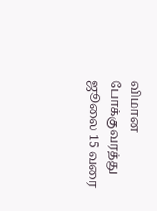விமான போக்குவரத்து ஜூலை 15 வரை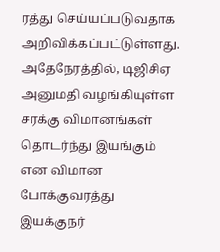ரத்து செய்யப்படுவதாக அறிவிக்கப்பட்டுள்ளது. அதேநேரத்தில், டிஜிசிஏ அனுமதி வழங்கியுள்ள சரக்கு விமானங்கள் தொடர்ந்து இயங்கும் என விமான போக்குவரத்து இயக்குநர்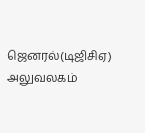ஜெனரல்(டிஜிசிஏ) அலுவலகம்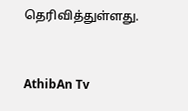தெரிவித்துள்ளது.


AthibAn Tv